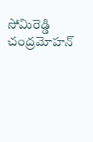సోమిరెడ్డి చంద్రమోహన్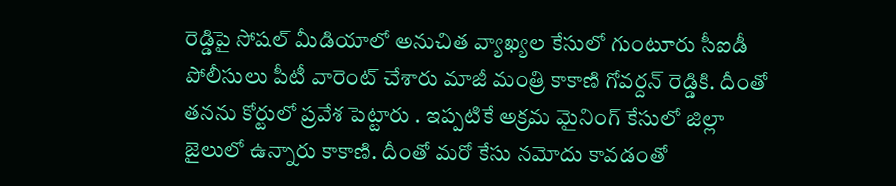రెడ్డిపై సోషల్ మీడియాలో అనుచిత వ్యాఖ్యల కేసులో గుంటూరు సీఐడీ పోలీసులు పీటీ వారెంట్ చేశారు మాజీ మంత్రి కాకాణి గోవర్దన్ రెడ్డికి. దీంతో తనను కోర్టులో ప్రవేశ పెట్టారు . ఇప్పటికే అక్రమ మైనింగ్ కేసులో జిల్లా జైలులో ఉన్నారు కాకాణి. దీంతో మరో కేసు నమోదు కావడంతో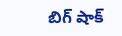బిగ్ షాక్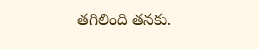తగిలింది తనకు.